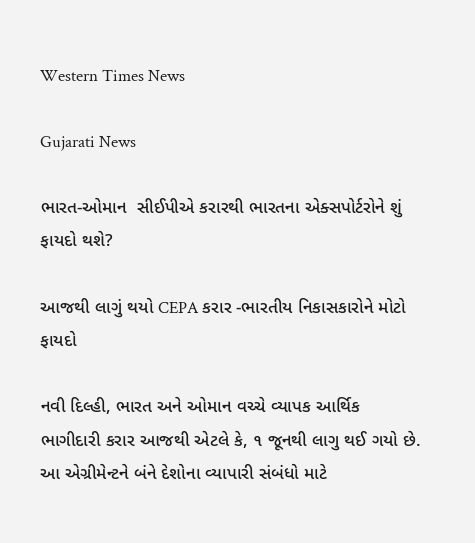Western Times News

Gujarati News

ભારત-ઓમાન  સીઈપીએ કરારથી ભારતના એક્સપોર્ટરોને શું ફાયદો થશે?

આજથી લાગું થયો CEPA કરાર -ભારતીય નિકાસકારોને મોટો ફાયદો

નવી દિલ્હી, ભારત અને ઓમાન વચ્ચે વ્યાપક આર્થિક ભાગીદારી કરાર આજથી એટલે કે, ૧ જૂનથી લાગુ થઈ ગયો છે. આ એગ્રીમેન્ટને બંને દેશોના વ્યાપારી સંબંધો માટે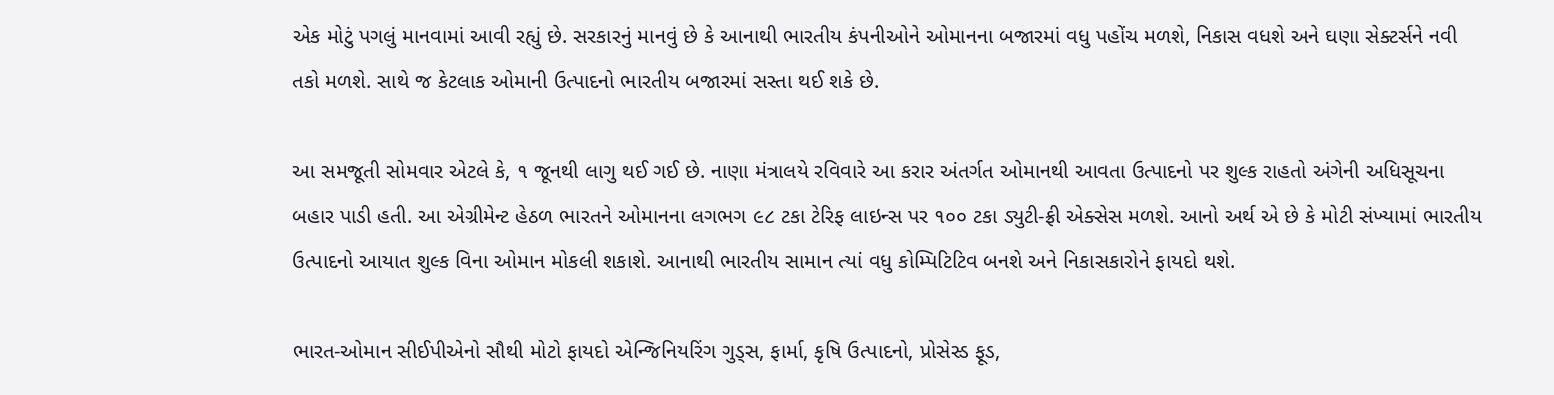એક મોટું પગલું માનવામાં આવી રહ્યું છે. સરકારનું માનવું છે કે આનાથી ભારતીય કંપનીઓને ઓમાનના બજારમાં વધુ પહોંચ મળશે, નિકાસ વધશે અને ઘણા સેક્ટર્સને નવી તકો મળશે. સાથે જ કેટલાક ઓમાની ઉત્પાદનો ભારતીય બજારમાં સસ્તા થઈ શકે છે.

આ સમજૂતી સોમવાર એટલે કે, ૧ જૂનથી લાગુ થઈ ગઈ છે. નાણા મંત્રાલયે રવિવારે આ કરાર અંતર્ગત ઓમાનથી આવતા ઉત્પાદનો પર શુલ્ક રાહતો અંગેની અધિસૂચના બહાર પાડી હતી. આ એગ્રીમેન્ટ હેઠળ ભારતને ઓમાનના લગભગ ૯૮ ટકા ટેરિફ લાઇન્સ પર ૧૦૦ ટકા ડ્યુટી-ફ્રી એક્સેસ મળશે. આનો અર્થ એ છે કે મોટી સંખ્યામાં ભારતીય ઉત્પાદનો આયાત શુલ્ક વિના ઓમાન મોકલી શકાશે. આનાથી ભારતીય સામાન ત્યાં વધુ કોમ્પિટિટિવ બનશે અને નિકાસકારોને ફાયદો થશે.

ભારત-ઓમાન સીઈપીએનો સૌથી મોટો ફાયદો એન્જિનિયરિંગ ગુડ્‌સ, ફાર્મા, કૃષિ ઉત્પાદનો, પ્રોસેસ્ડ ફૂડ,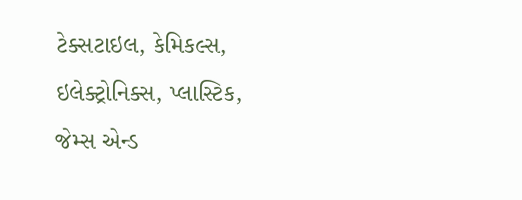ટેક્સટાઇલ, કેમિકલ્સ, ઇલેક્ટ્રોનિક્સ, પ્લાસ્ટિક, જેમ્સ એન્ડ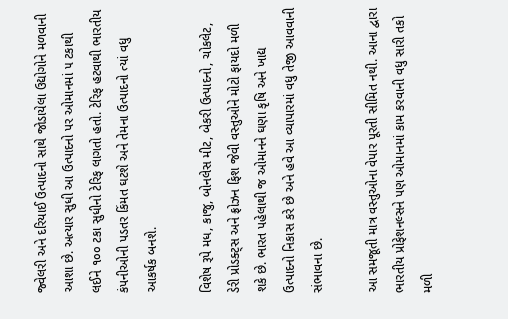જ્વેલરી અને દરિયાઈ ઉત્પાદનો સાથે જોડાયેલા ઉદ્યોગોને મળવાની આશા છે. અત્યાર સુધી આ ઉત્પાદનો પર ઓમાનમાં ૫ ટકાથી લઈને ૧૦૦ ટકા સુધીનો ટેરિફ લાગતો હતો. ટેરિફ હટવાથી ભારતીય કંપનીઓની પડતર કિંમત ઘટશે અને તેમના ઉત્પાદનો ત્યાં વધુ આકર્ષક બનશે.

વિશેષ રૂપે મધ, કાજુ, બોનલેસ મીટ, બેકરી ઉત્પાદનો, ચોકલેટ, ડેરી પ્રોડક્ટ્‌સ અને ફ્રોઝન ફિશ જેવી વસ્તુઓને મોટો ફાયદો મળી શકે છે. ભારત પહેલાથી જ ઓમાનને ઘણા કૃષિ અને ખાદ્ય ઉત્પાદનો નિકાસ કરે છે અને હવે આ વ્યાપારમાં વધુ તેજી આવવાની સંભાવના છે.

આ સમજૂતી માત્ર વસ્તુઓના વેપાર પૂરતી સીમિત નથી. આના દ્વારા ભારતીય પ્રોફેશનલ્સને પણ ઓમાનમાં કામ કરવાની વધુ સારી તકો મળી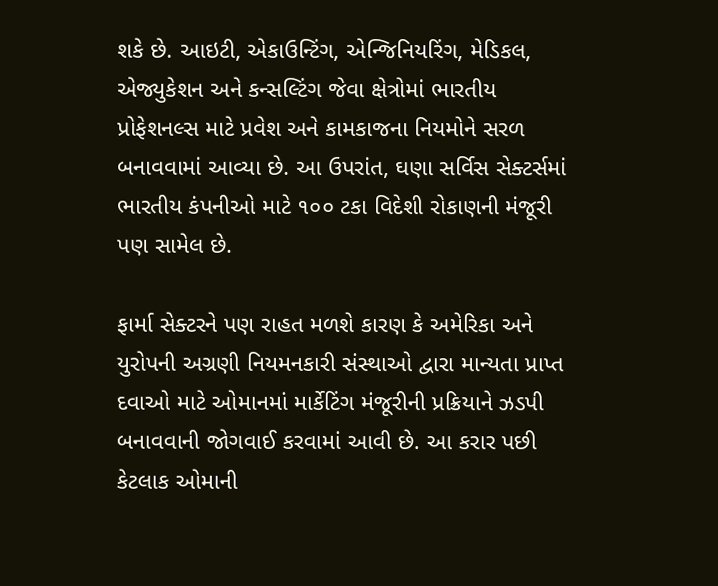શકે છે. આઇટી, એકાઉન્ટિંગ, એન્જિનિયરિંગ, મેડિકલ, એજ્યુકેશન અને કન્સલ્ટિંગ જેવા ક્ષેત્રોમાં ભારતીય પ્રોફેશનલ્સ માટે પ્રવેશ અને કામકાજના નિયમોને સરળ બનાવવામાં આવ્યા છે. આ ઉપરાંત, ઘણા સર્વિસ સેક્ટર્સમાં ભારતીય કંપનીઓ માટે ૧૦૦ ટકા વિદેશી રોકાણની મંજૂરી પણ સામેલ છે.

ફાર્મા સેક્ટરને પણ રાહત મળશે કારણ કે અમેરિકા અને યુરોપની અગ્રણી નિયમનકારી સંસ્થાઓ દ્વારા માન્યતા પ્રાપ્ત દવાઓ માટે ઓમાનમાં માર્કેટિંગ મંજૂરીની પ્રક્રિયાને ઝડપી બનાવવાની જોગવાઈ કરવામાં આવી છે. આ કરાર પછી કેટલાક ઓમાની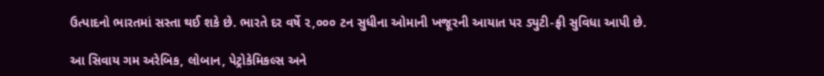ઉત્પાદનો ભારતમાં સસ્તા થઈ શકે છે. ભારતે દર વર્ષે ૨,૦૦૦ ટન સુધીના ઓમાની ખજૂરની આયાત પર ડ્યુટી-ફ્રી સુવિધા આપી છે.

આ સિવાય ગમ અરેબિક, લોબાન, પેટ્રોકેમિકલ્સ અને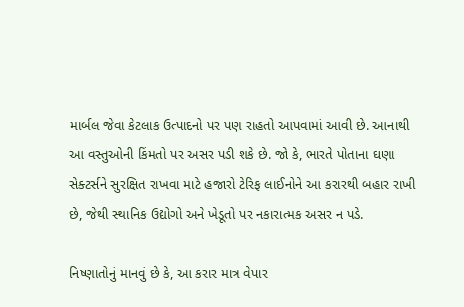માર્બલ જેવા કેટલાક ઉત્પાદનો પર પણ રાહતો આપવામાં આવી છે. આનાથી આ વસ્તુઓની કિંમતો પર અસર પડી શકે છે. જો કે, ભારતે પોતાના ઘણા સેક્ટર્સને સુરક્ષિત રાખવા માટે હજારો ટેરિફ લાઈનોને આ કરારથી બહાર રાખી છે, જેથી સ્થાનિક ઉદ્યોગો અને ખેડૂતો પર નકારાત્મક અસર ન પડે.

નિષ્ણાતોનું માનવું છે કે, આ કરાર માત્ર વેપાર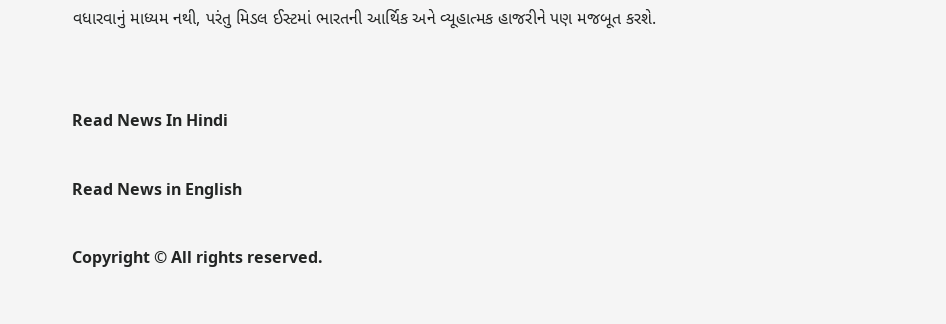વધારવાનું માધ્યમ નથી, પરંતુ મિડલ ઈસ્ટમાં ભારતની આર્થિક અને વ્યૂહાત્મક હાજરીને પણ મજબૂત કરશે.


Read News In Hindi

Read News in English

Copyright © All rights reserved.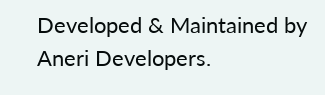Developed & Maintained by Aneri Developers.